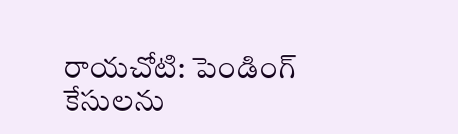రాయచోటి: పెండింగ్ కేసులను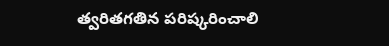త్వరితగతిన పరిష్కరించాలి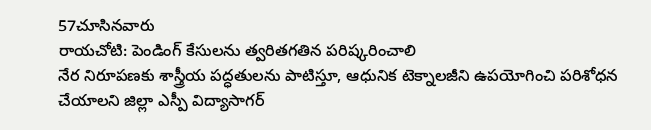57చూసినవారు
రాయచోటి: పెండింగ్ కేసులను త్వరితగతిన పరిష్కరించాలి
నేర నిరూపణకు శాస్త్రీయ పద్ధతులను పాటిస్తూ, ఆధునిక టెక్నాలజీని ఉపయోగించి పరిశోధన చేయాలని జిల్లా ఎస్పీ విద్యాసాగర్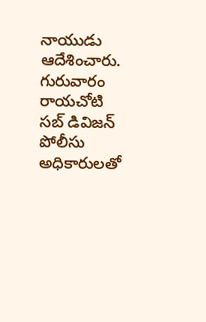నాయుడు ఆదేశించారు. గురువారం రాయచోటి సబ్ డివిజన్ పోలీసు అధికారులతో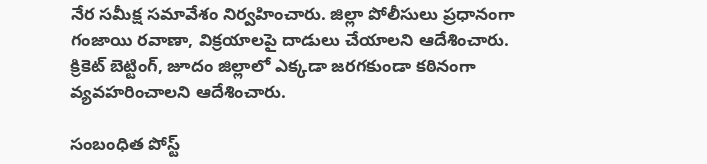నేర సమీక్ష సమావేశం నిర్వహించారు. జిల్లా పోలీసులు ప్రధానంగా గంజాయి రవాణా, విక్రయాలపై దాడులు చేయాలని ఆదేశించారు. క్రికెట్ బెట్టింగ్, జూదం జిల్లాలో ఎక్కడా జరగకుండా కఠినంగా వ్యవహరించాలని ఆదేశించారు.

సంబంధిత పోస్ట్